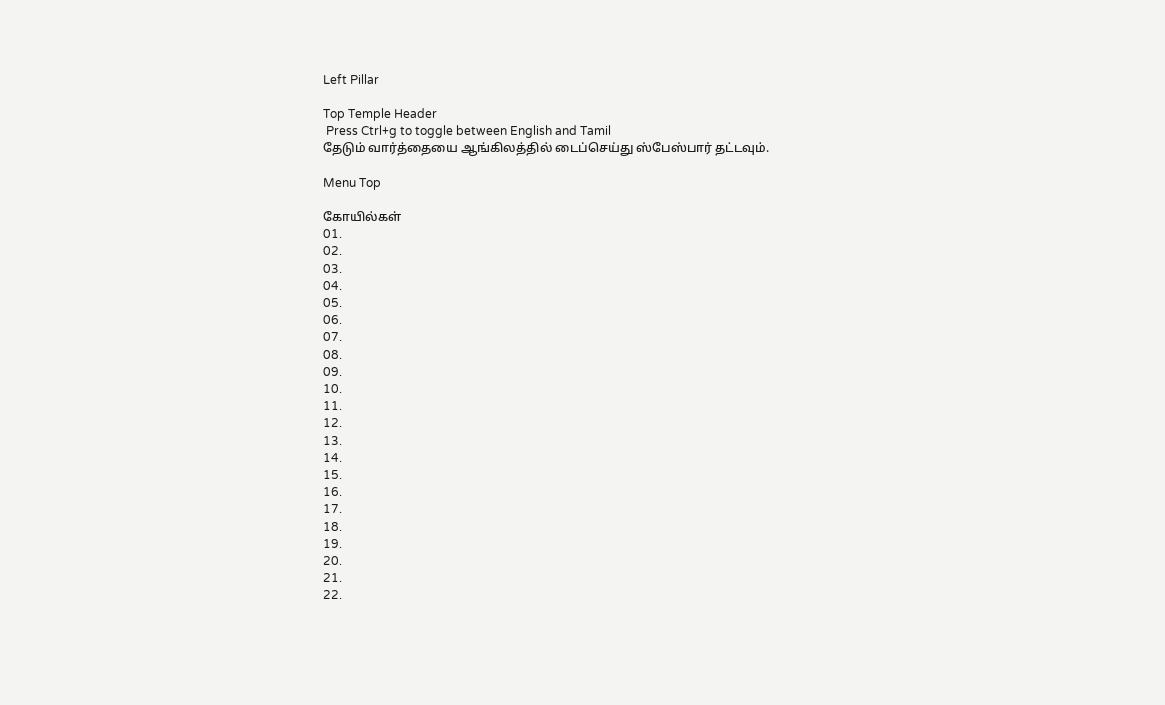Left Pillar

Top Temple Header
 Press Ctrl+g to toggle between English and Tamil
தேடும் வார்த்தையை ஆங்கிலத்தில் டைப்செய்து ஸ்பேஸ்பார் தட்டவும்.

Menu Top

கோயில்கள்
01.
02.
03.
04.
05.
06.
07.
08.
09.
10.
11.
12.
13.
14.
15.
16.
17.
18.
19.
20.
21.
22.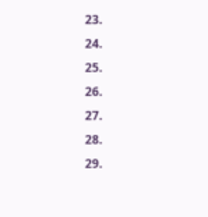23.
24.
25.
26.
27.
28.
29.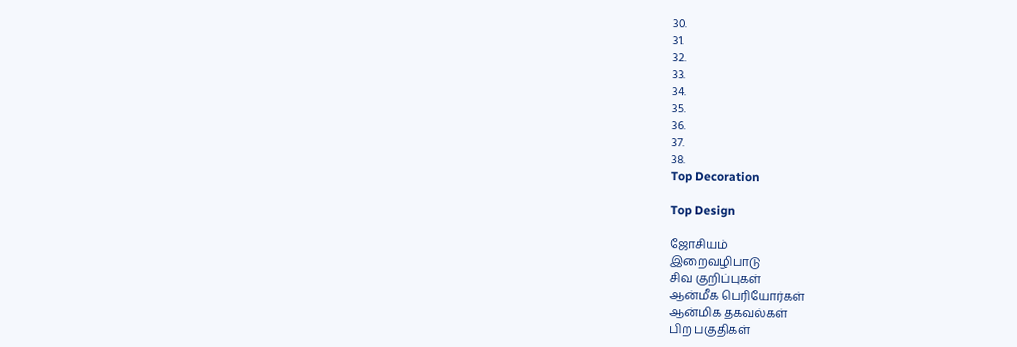30.
31.
32.
33.
34.
35.
36.
37.
38.
Top Decoration

Top Design

ஜோசியம்
இறைவழிபாடு
சிவ குறிப்புகள்
ஆன்மீக பெரியோர்கள்
ஆன்மிக தகவல்கள்
பிற பகுதிகள்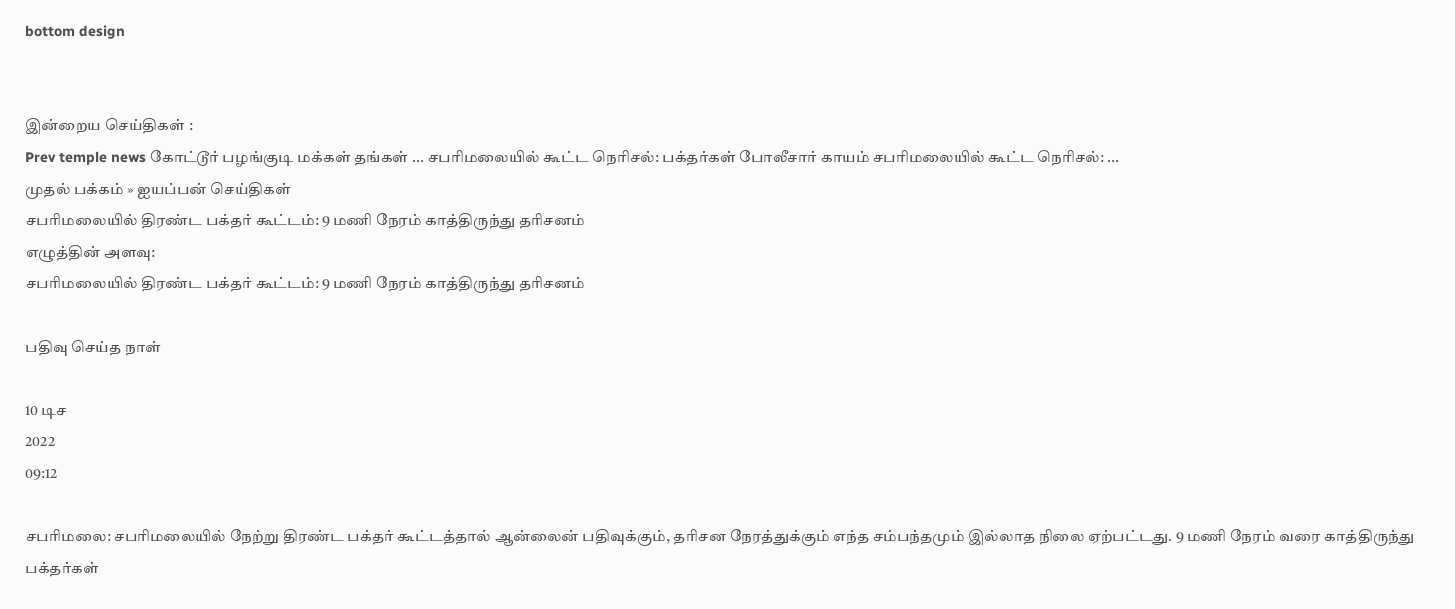bottom design


இன்றைய செய்திகள் :
Prev temple news கோட்டூர் பழங்குடி மக்கள் தங்கள் ... சபரிமலையில் கூட்ட நெரிசல்: பக்தர்கள் போலீசார் காயம் சபரிமலையில் கூட்ட நெரிசல்: ...
முதல் பக்கம் » ஐயப்பன் செய்திகள்
சபரிமலையில் திரண்ட பக்தர் கூட்டம்: 9 மணி நேரம் காத்திருந்து தரிசனம்
எழுத்தின் அளவு:
சபரிமலையில் திரண்ட பக்தர் கூட்டம்: 9 மணி நேரம் காத்திருந்து தரிசனம்

பதிவு செய்த நாள்

10 டிச
2022
09:12

சபரிமலை: சபரிமலையில் நேற்று திரண்ட பக்தர் கூட்டத்தால் ஆன்லைன் பதிவுக்கும், தரிசன நேரத்துக்கும் எந்த சம்பந்தமும் இல்லாத நிலை ஏற்பட்டது. 9 மணி நேரம் வரை காத்திருந்து பக்தர்கள்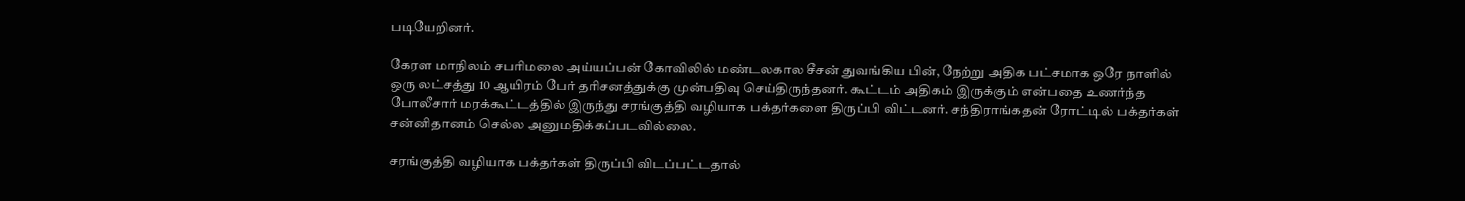படியேறினர்.

கேரள மாநிலம் சபரிமலை அய்யப்பன் கோவிலில் மண்டலகால சீசன் துவங்கிய பின், நேற்று அதிக பட்சமாக ஒரே நாளில் ஒரு லட்சத்து 10 ஆயிரம் பேர் தரிசனத்துக்கு முன்பதிவு செய்திருந்தனர். கூட்டம் அதிகம் இருக்கும் என்பதை உணர்ந்த போலீசார் மரக்கூட்டத்தில் இருந்து சரங்குத்தி வழியாக பக்தர்களை திருப்பி விட்டனர். சந்திராங்கதன் ரோட்டில் பக்தர்கள் சன்னிதானம் செல்ல அனுமதிக்கப்படவில்லை.

சரங்குத்தி வழியாக பக்தர்கள் திருப்பி விடப்பட்டதால்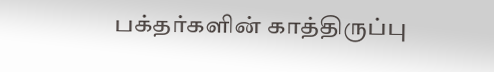பக்தர்களின் காத்திருப்பு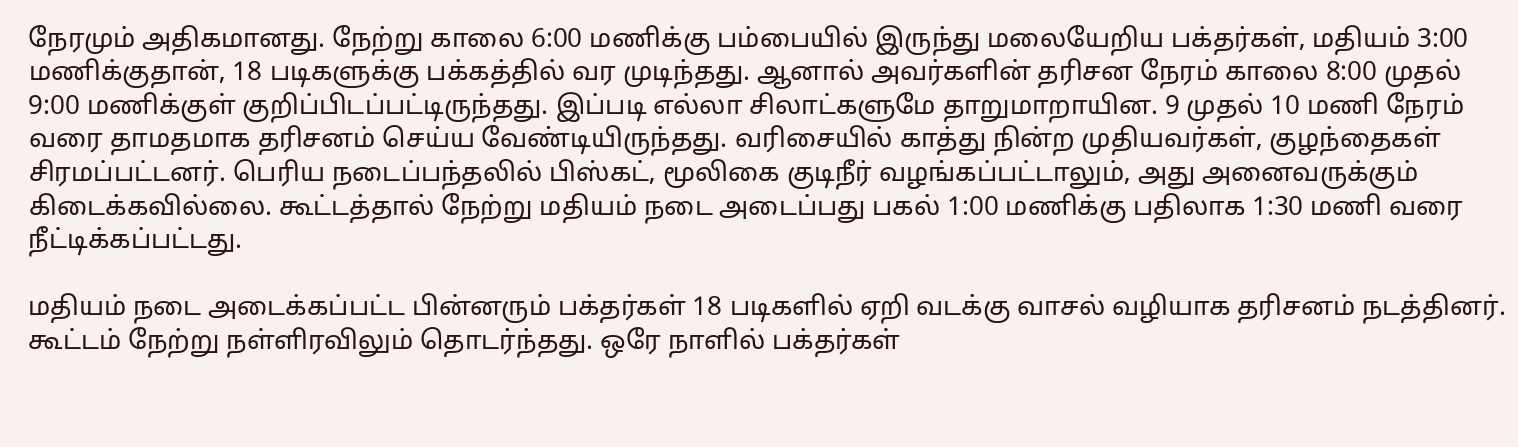நேரமும் அதிகமானது. நேற்று காலை 6:00 மணிக்கு பம்பையில் இருந்து மலையேறிய பக்தர்கள், மதியம் 3:00 மணிக்குதான், 18 படிகளுக்கு பக்கத்தில் வர முடிந்தது. ஆனால் அவர்களின் தரிசன நேரம் காலை 8:00 முதல் 9:00 மணிக்குள் குறிப்பிடப்பட்டிருந்தது. இப்படி எல்லா சிலாட்களுமே தாறுமாறாயின. 9 முதல் 10 மணி நேரம் வரை தாமதமாக தரிசனம் செய்ய வேண்டியிருந்தது. வரிசையில் காத்து நின்ற முதியவர்கள், குழந்தைகள் சிரமப்பட்டனர். பெரிய நடைப்பந்தலில் பிஸ்கட், மூலிகை குடிநீர் வழங்கப்பட்டாலும், அது அனைவருக்கும் கிடைக்கவில்லை. கூட்டத்தால் நேற்று மதியம் நடை அடைப்பது பகல் 1:00 மணிக்கு பதிலாக 1:30 மணி வரை நீட்டிக்கப்பட்டது.

மதியம் நடை அடைக்கப்பட்ட பின்னரும் பக்தர்கள் 18 படிகளில் ஏறி வடக்கு வாசல் வழியாக தரிசனம் நடத்தினர். கூட்டம் நேற்று நள்ளிரவிலும் தொடர்ந்தது. ஒரே நாளில் பக்தர்கள்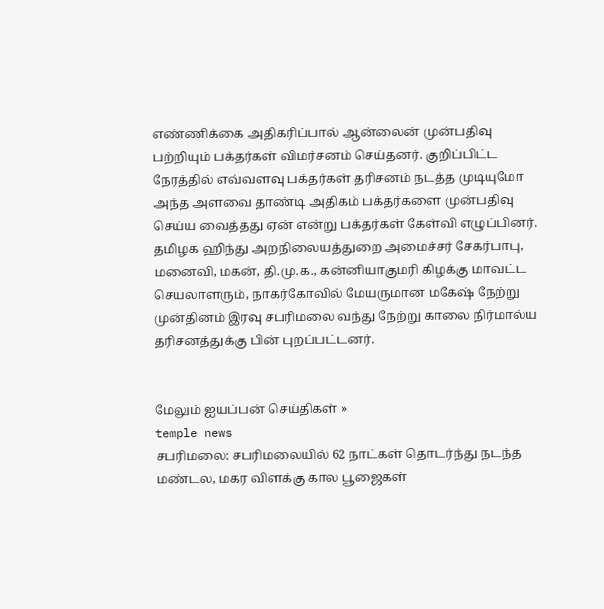எண்ணிக்கை அதிகரிப்பால் ஆன்லைன் முன்பதிவு பற்றியும் பக்தர்கள் விமர்சனம் செய்தனர். குறிப்பிட்ட நேரத்தில் எவ்வளவு பக்தர்கள் தரிசனம் நடத்த முடியுமோ அந்த அளவை தாண்டி அதிகம் பக்தர்களை முன்பதிவு செய்ய வைத்தது ஏன் என்று பக்தர்கள் கேள்வி எழுப்பினர். தமிழக ஹிந்து அறநிலையத்துறை அமைச்சர் சேகர்பாபு, மனைவி, மகன், தி.மு.க., கன்னியாகுமரி கிழக்கு மாவட்ட செயலாளரும், நாகர்கோவில் மேயருமான மகேஷ் நேற்று முன்தினம் இரவு சபரிமலை வந்து நேற்று காலை நிர்மால்ய தரிசனத்துக்கு பின் புறப்பட்டனர்.


மேலும் ஐயப்பன் செய்திகள் »
temple news
சபரிமலை: சபரிமலையில் 62 நாட்கள் தொடர்ந்து நடந்த மண்டல, மகர விளக்கு கால பூஜைகள்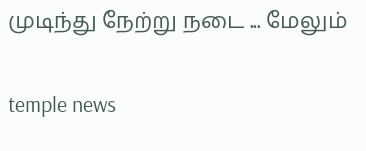முடிந்து நேற்று நடை ... மேலும்

temple news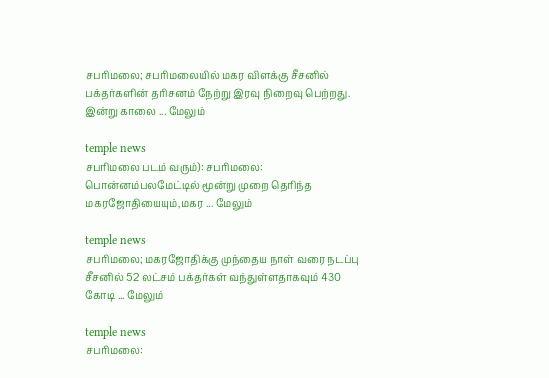சபரிமலை; சபரிமலையில் மகர விளக்கு சீசனில் பக்தர்களின் தரிசனம் நேற்று இரவு நிறைவு பெற்றது. இன்று காலை ... மேலும்

temple news
சபரிமலை படம் வரும்): சபரிமலை: பொன்னம்பலமேட்டில் மூன்று முறை தெரிந்த மகரஜோதியையும்,மகர ... மேலும்

temple news
சபரிமலை; மகரஜோதிக்கு முந்தைய நாள் வரை நடப்பு சீசனில் 52 லட்சம் பக்தர்கள் வந்துள்ளதாகவும் 430 கோடி ... மேலும்

temple news
சபரிமலை: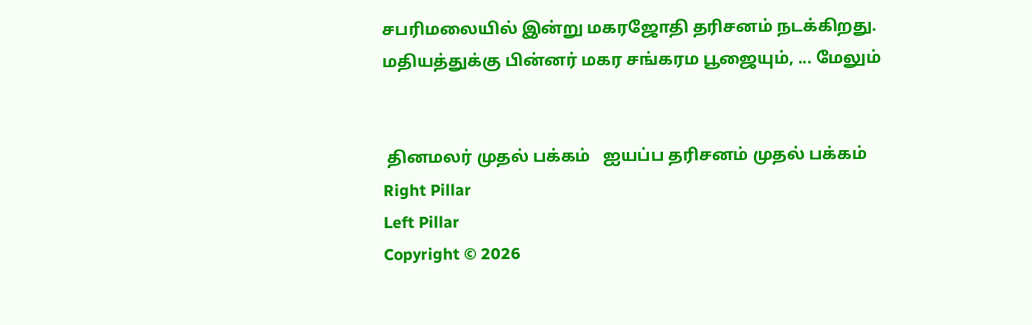சபரிமலையில் இன்று மகரஜோதி தரிசனம் நடக்கிறது. மதியத்துக்கு பின்னர் மகர சங்கரம பூஜையும், ... மேலும்


 தினமலர் முதல் பக்கம்   ஐயப்ப தரிசனம் முதல் பக்கம்
Right Pillar
Left Pillar
Copyright © 2026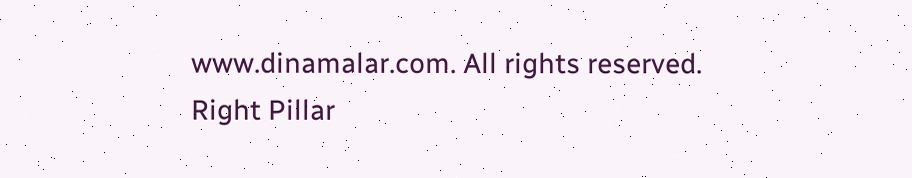www.dinamalar.com. All rights reserved.
Right Pillar